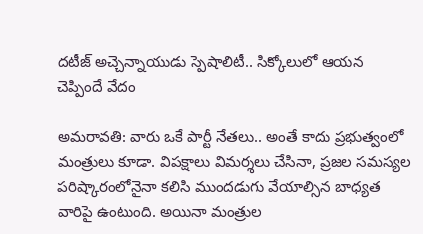దటీజ్ అచ్చెన్నాయుడు స్పెషాలిటీ.. సిక్కోలులో ఆయన చెప్పిందే వేదం

అమరావతి: వారు ఒకే పార్టీ నేతలు.. అంతే కాదు ప్రభుత్వంలో మంత్రులు కూడా. విపక్షాలు విమర్శలు చేసినా, ప్రజల సమస్యల పరిష్కారంలోనైనా కలిసి ముందడుగు వేయాల్సిన బాధ్యత వారిపై ఉంటుంది. అయినా మంత్రుల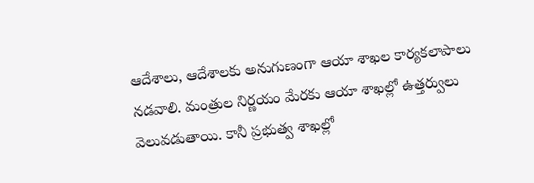ఆదేశాలు, ఆదేశాలకు అనుగుణంగా ఆయా శాఖల కార్యకలాపాలు నడవాలి. మంత్రుల నిర్ణయం మేరకు ఆయా శాఖల్లో ఉత్తర్వులు వెలువడుతాయి. కానీ ప్రభుత్వ శాఖల్లో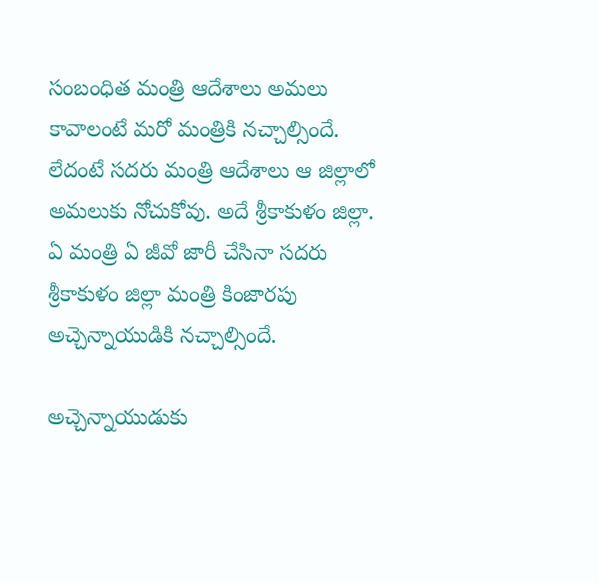సంబంధిత మంత్రి ఆదేశాలు అమలు కావాలంటే మరో మంత్రికి నచ్చాల్సిందే. లేదంటే సదరు మంత్రి ఆదేశాలు ఆ జిల్లాలో అమలుకు నోచుకోవు. అదే శ్రీకాకుళం జిల్లా. ఏ మంత్రి ఏ జీవో జారీ చేసినా సదరు శ్రీకాకుళం జిల్లా మంత్రి కింజారపు అచ్చెన్నాయుడికి నచ్చాల్సిందే.

అచ్చెన్నాయుడుకు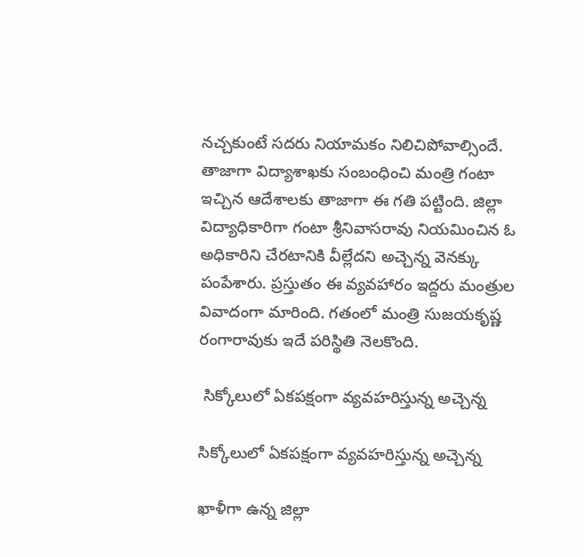నచ్చకుంటే సదరు నియామకం నిలిచిపోవాల్సిందే. తాజాగా విద్యాశాఖకు సంబంధించి మంత్రి గంటా ఇచ్చిన ఆదేశాలకు తాజాగా ఈ గతి పట్టింది. జిల్లా విద్యాధికారిగా గంటా శ్రీనివాసరావు నియమించిన ఓ అధికారిని చేరటానికి వీల్లేదని అచ్చెన్న వెనక్కు పంపేశారు. ప్రస్తుతం ఈ వ్యవహారం ఇద్దరు మంత్రుల వివాదంగా మారింది. గతంలో మంత్రి సుజయకృష్ణ రంగారావుకు ఇదే పరిస్థితి నెలకొంది.

 సిక్కోలులో ఏకపక్షంగా వ్యవహరిస్తున్న అచ్చెన్న

సిక్కోలులో ఏకపక్షంగా వ్యవహరిస్తున్న అచ్చెన్న

ఖాళీగా ఉన్న జిల్లా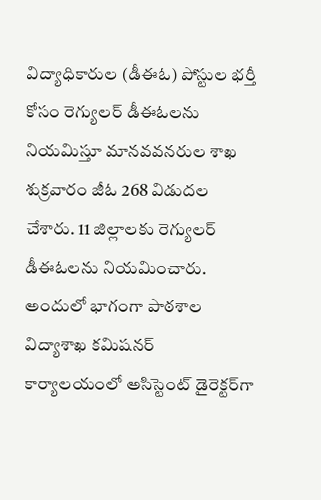విద్యాధికారుల (డీఈఓ) పోస్టుల భర్తీ కోసం రెగ్యులర్‌ డీఈఓలను నియమిస్తూ మానవవనరుల శాఖ శుక్రవారం జీఓ 268 విడుదల చేశారు. 11 జిల్లాలకు రెగ్యులర్‌ డీఈఓలను నియమించారు. అందులో భాగంగా పాఠశాల విద్యాశాఖ కమిషనర్‌ కార్యాలయంలో అసిస్టెంట్‌ డైరెక్టర్‌గా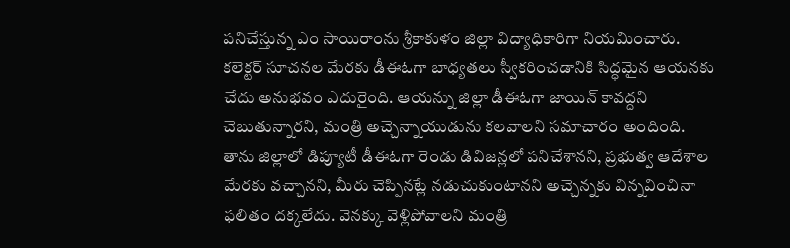పనిచేస్తున్న ఎం సాయిరాంను శ్రీకాకుళం జిల్లా విద్యాధికారిగా నియమించారు. కలెక్టర్‌ సూచనల మేరకు డీఈఓగా బాధ్యతలు స్వీకరించడానికి సిద్ధమైన ఆయనకు చేదు అనుభవం ఎదురైంది. ఆయన్ను జిల్లా డీఈఓగా జాయిన్‌ కావద్దని చెబుతున్నారని, మంత్రి అచ్చెన్నాయుడును కలవాలని సమాచారం అందింది. తాను జిల్లాలో డిప్యూటీ డీఈఓగా రెండు డివిజన్లలో పనిచేశానని, ప్రభుత్వ ఆదేశాల మేరకు వచ్చానని, మీరు చెప్పినట్లే నడుచుకుంటానని అచ్చెన్నకు విన్నవించినా ఫలితం దక్కలేదు. వెనక్కు వెళ్లిపోవాలని మంత్రి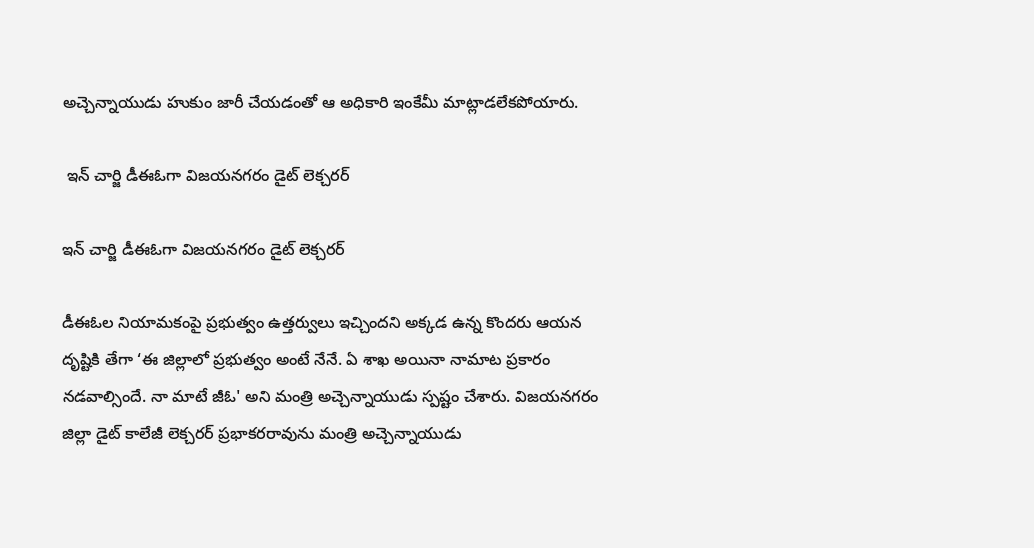అచ్చెన్నాయుడు హుకుం జారీ చేయడంతో ఆ అధికారి ఇంకేమీ మాట్లాడలేకపోయారు.

 ఇన్ చార్జి డీఈఓగా విజయనగరం డైట్ లెక్చరర్

ఇన్ చార్జి డీఈఓగా విజయనగరం డైట్ లెక్చరర్

డీఈఓల నియామకంపై ప్రభుత్వం ఉత్తర్వులు ఇచ్చిందని అక్కడ ఉన్న కొందరు ఆయన దృష్టికి తేగా ‘ఈ జిల్లాలో ప్రభుత్వం అంటే నేనే. ఏ శాఖ అయినా నామాట ప్రకారం నడవాల్సిందే. నా మాటే జీఓ' అని మంత్రి అచ్చెన్నాయుడు స్పష్టం చేశారు. విజయనగరం జిల్లా డైట్‌ కాలేజీ లెక్చరర్‌ ప్రభాకరరావును మంత్రి అచ్చెన్నాయుడు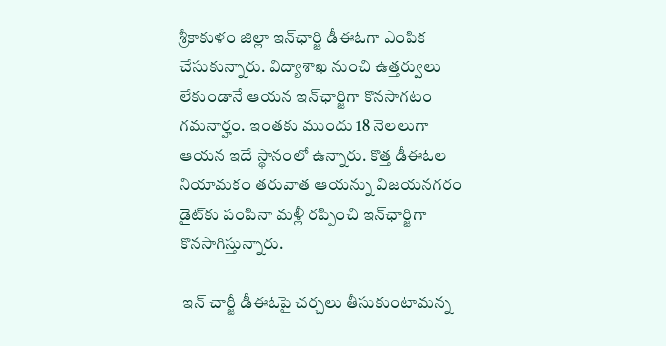శ్రీకాకుళం జిల్లా ఇన్‌ఛార్జి డీఈఓగా ఎంపిక చేసుకున్నారు. విద్యాశాఖ నుంచి ఉత్తర్వులు లేకుండానే ఆయన ఇన్‌ఛార్జిగా కొనసాగటం గమనార్హం. ఇంతకు ముందు 18 నెలలుగా ఆయన ఇదే స్థానంలో ఉన్నారు. కొత్త డీఈఓల నియామకం తరువాత ఆయన్ను విజయనగరం డైట్‌కు పంపినా మళ్లీ రప్పించి ఇన్‌ఛార్జిగా కొనసాగిస్తున్నారు.

 ఇన్ చార్జీ డీఈఓపై చర్చలు తీసుకుంటామన్న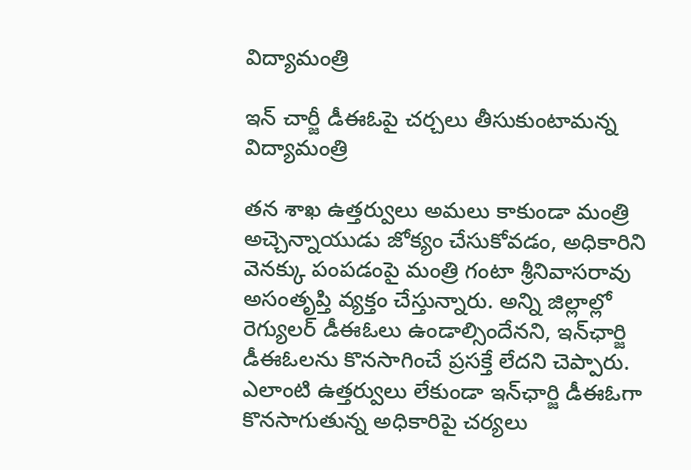విద్యామంత్రి

ఇన్ చార్జీ డీఈఓపై చర్చలు తీసుకుంటామన్న విద్యామంత్రి

తన శాఖ ఉత్తర్వులు అమలు కాకుండా మంత్రి అచ్చెన్నాయుడు జోక్యం చేసుకోవడం, అధికారిని వెనక్కు పంపడంపై మంత్రి గంటా శ్రీనివాసరావు అసంతృప్తి వ్యక్తం చేస్తున్నారు. అన్ని జిల్లాల్లో రెగ్యులర్‌ డీఈఓలు ఉండాల్సిందేనని, ఇన్‌ఛార్జి డీఈఓలను కొనసాగించే ప్రసక్తే లేదని చెప్పారు. ఎలాంటి ఉత్తర్వులు లేకుండా ఇన్‌ఛార్జి డీఈఓగా కొనసాగుతున్న అధికారిపై చర్యలు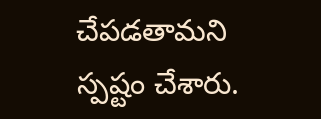చేపడతామని స్పష్టం చేశారు.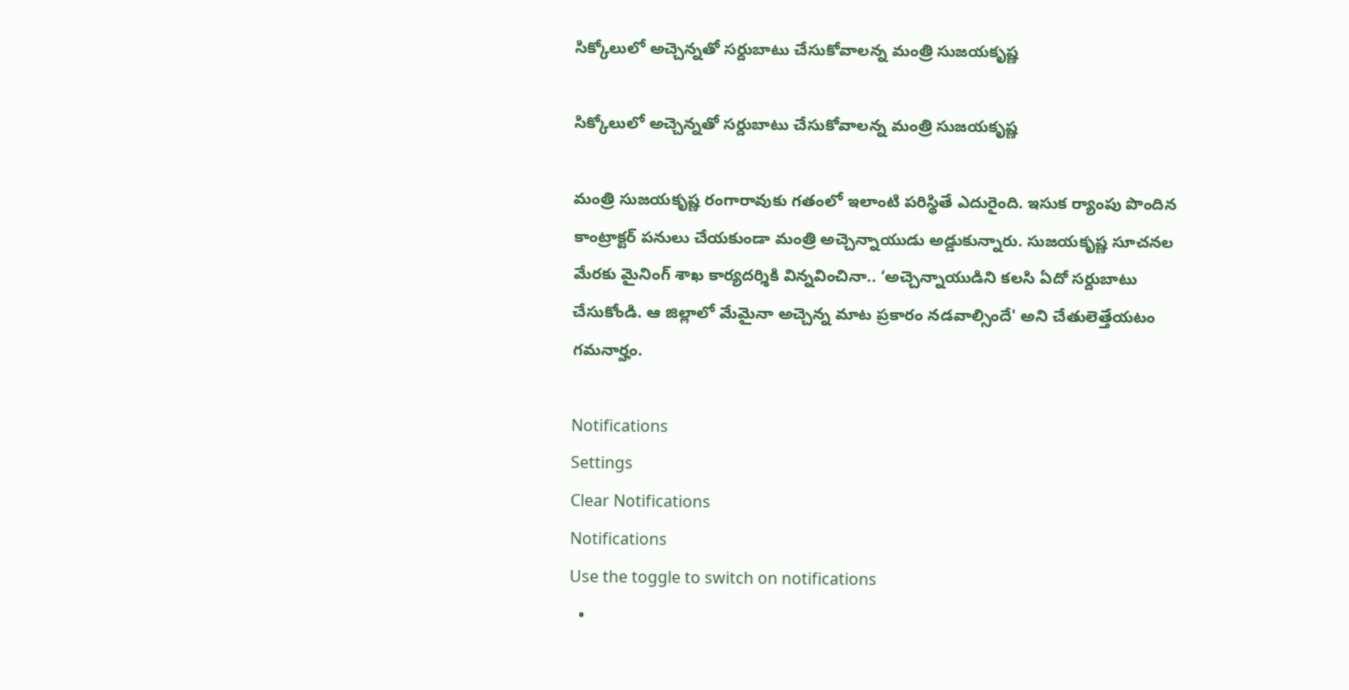సిక్కోలులో అచ్చెన్నతో సర్దుబాటు చేసుకోవాలన్న మంత్రి సుజయకృష్ణ

సిక్కోలులో అచ్చెన్నతో సర్దుబాటు చేసుకోవాలన్న మంత్రి సుజయకృష్ణ

మంత్రి సుజయకృష్ణ రంగారావుకు గతంలో ఇలాంటి పరిస్థితే ఎదురైంది. ఇసుక ర్యాంపు పొందిన కాంట్రాక్టర్‌ పనులు చేయకుండా మంత్రి అచ్చెన్నాయుడు అడ్డుకున్నారు. సుజయకృష్ణ సూచనల మేరకు మైనింగ్‌ శాఖ కార్యదర్శికి విన్నవించినా.. ‘అచ్చెన్నాయుడిని కలసి ఏదో సర్దుబాటు చేసుకోండి. ఆ జిల్లాలో మేమైనా అచ్చెన్న మాట ప్రకారం నడవాల్సిందే' అని చేతులెత్తేయటం గమనార్హం.

Notifications
Settings
Clear Notifications
Notifications
Use the toggle to switch on notifications
  •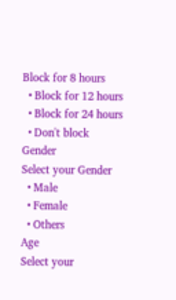Block for 8 hours
  • Block for 12 hours
  • Block for 24 hours
  • Don't block
Gender
Select your Gender
  • Male
  • Female
  • Others
Age
Select your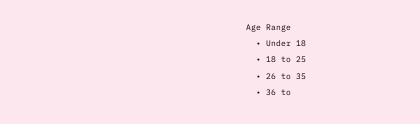Age Range
  • Under 18
  • 18 to 25
  • 26 to 35
  • 36 to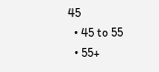45
  • 45 to 55
  • 55+